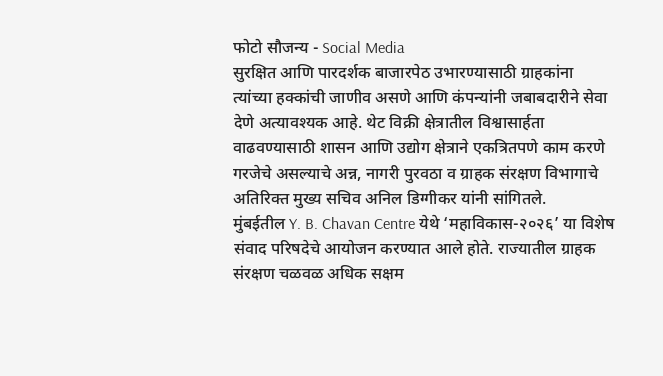फोटो सौजन्य - Social Media
सुरक्षित आणि पारदर्शक बाजारपेठ उभारण्यासाठी ग्राहकांना त्यांच्या हक्कांची जाणीव असणे आणि कंपन्यांनी जबाबदारीने सेवा देणे अत्यावश्यक आहे. थेट विक्री क्षेत्रातील विश्वासार्हता वाढवण्यासाठी शासन आणि उद्योग क्षेत्राने एकत्रितपणे काम करणे गरजेचे असल्याचे अन्न, नागरी पुरवठा व ग्राहक संरक्षण विभागाचे अतिरिक्त मुख्य सचिव अनिल डिग्गीकर यांनी सांगितले.
मुंबईतील Y. B. Chavan Centre येथे ‘महाविकास-२०२६’ या विशेष संवाद परिषदेचे आयोजन करण्यात आले होते. राज्यातील ग्राहक संरक्षण चळवळ अधिक सक्षम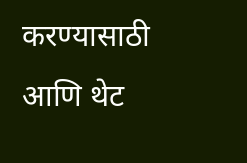करण्यासाठी आणि थेट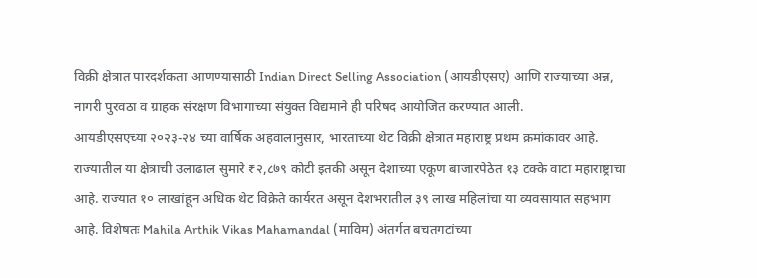विक्री क्षेत्रात पारदर्शकता आणण्यासाठी Indian Direct Selling Association (आयडीएसए) आणि राज्याच्या अन्न, नागरी पुरवठा व ग्राहक संरक्षण विभागाच्या संयुक्त विद्यमाने ही परिषद आयोजित करण्यात आली.
आयडीएसएच्या २०२३-२४ च्या वार्षिक अहवालानुसार, भारताच्या थेट विक्री क्षेत्रात महाराष्ट्र प्रथम क्रमांकावर आहे. राज्यातील या क्षेत्राची उलाढाल सुमारे ₹२,८७९ कोटी इतकी असून देशाच्या एकूण बाजारपेठेत १३ टक्के वाटा महाराष्ट्राचा आहे. राज्यात १० लाखांहून अधिक थेट विक्रेते कार्यरत असून देशभरातील ३९ लाख महिलांचा या व्यवसायात सहभाग आहे. विशेषतः Mahila Arthik Vikas Mahamandal (माविम) अंतर्गत बचतगटांच्या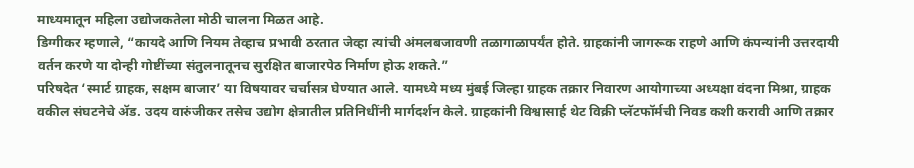माध्यमातून महिला उद्योजकतेला मोठी चालना मिळत आहे.
डिग्गीकर म्हणाले, “कायदे आणि नियम तेव्हाच प्रभावी ठरतात जेव्हा त्यांची अंमलबजावणी तळागाळापर्यंत होते. ग्राहकांनी जागरूक राहणे आणि कंपन्यांनी उत्तरदायी वर्तन करणे या दोन्ही गोष्टींच्या संतुलनातूनच सुरक्षित बाजारपेठ निर्माण होऊ शकते.”
परिषदेत ‘स्मार्ट ग्राहक, सक्षम बाजार’ या विषयावर चर्चासत्र घेण्यात आले. यामध्ये मध्य मुंबई जिल्हा ग्राहक तक्रार निवारण आयोगाच्या अध्यक्षा वंदना मिश्रा, ग्राहक वकील संघटनेचे ॲड. उदय वारुंजीकर तसेच उद्योग क्षेत्रातील प्रतिनिधींनी मार्गदर्शन केले. ग्राहकांनी विश्वासार्ह थेट विक्री प्लॅटफॉर्मची निवड कशी करावी आणि तक्रार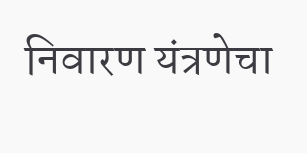निवारण यंत्रणेचा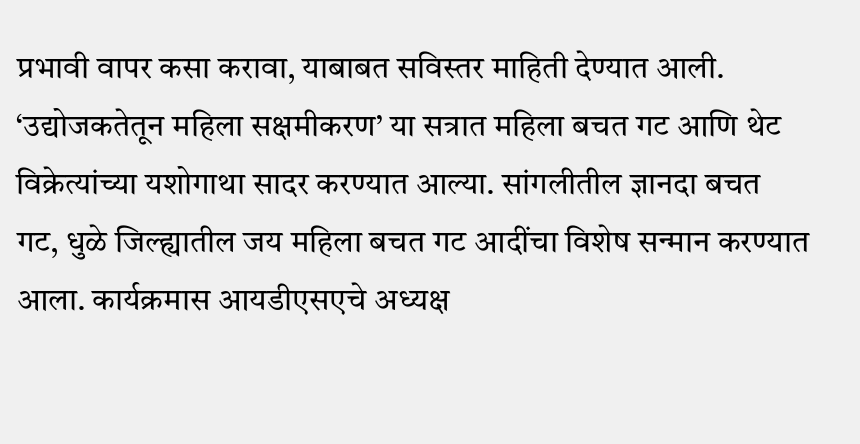प्रभावी वापर कसा करावा, याबाबत सविस्तर माहिती देण्यात आली.
‘उद्योजकतेतून महिला सक्षमीकरण’ या सत्रात महिला बचत गट आणि थेट विक्रेत्यांच्या यशोगाथा सादर करण्यात आल्या. सांगलीतील ज्ञानदा बचत गट, धुळे जिल्ह्यातील जय महिला बचत गट आदींचा विशेष सन्मान करण्यात आला. कार्यक्रमास आयडीएसएचे अध्यक्ष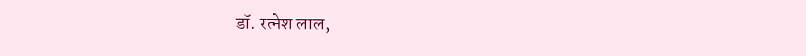डॉ. रत्नेश लाल,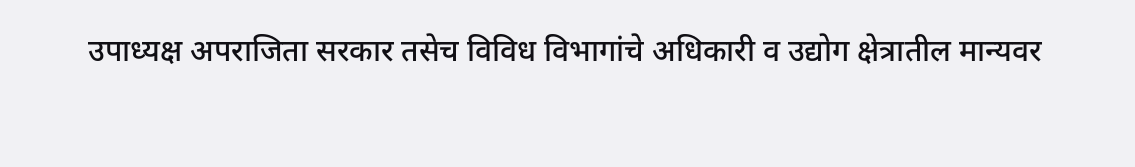उपाध्यक्ष अपराजिता सरकार तसेच विविध विभागांचे अधिकारी व उद्योग क्षेत्रातील मान्यवर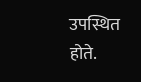उपस्थित होते.